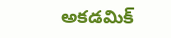అకడమిక్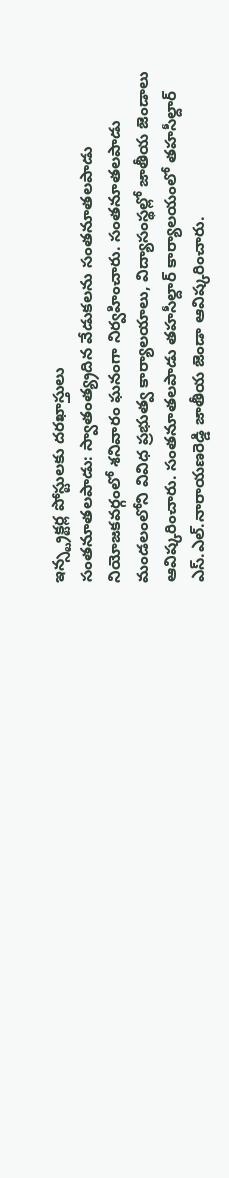ఇన్స్ట్రక్టర్ల పోస్టులకు దరఖాస్తులు
సంతనూతలపాడు: స్వాతంత్య్రదిన వేడుకలను సంతనూతలపాడు నియోజకవర్గంలో శనివారం ఘనంగా నిర్వహించారు. సంతనూతలపాడు మండలంలోని వివిధ ప్రభుత్వ కార్యాలయాలు, విద్యాసంస్థల్లో జాతీయ జెండాలు ఆవిష్కరించారు. సంతనూతలపాడు తహసీల్దార్ కార్యాలయంలో తహసీల్దార్ ఎస్.ఎల్.నారాయణరెడ్డి జాతీయ జెండా ఆవిష్కరించారు.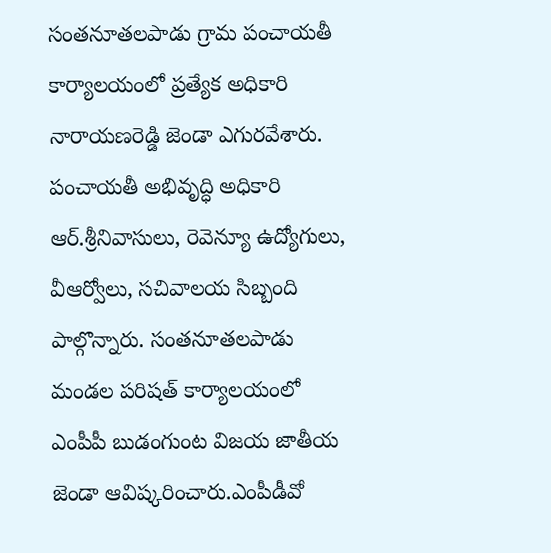సంతనూతలపాడు గ్రామ పంచాయతీ కార్యాలయంలో ప్రత్యేక అధికారి నారాయణరెడ్డి జెండా ఎగురవేశారు. పంచాయతీ అభివృద్ధి అధికారి ఆర్.శ్రీనివాసులు, రెవెన్యూ ఉద్యోగులు, వీఆర్వోలు, సచివాలయ సిబ్బంది పాల్గొన్నారు. సంతనూతలపాడు మండల పరిషత్ కార్యాలయంలో ఎంపీపీ బుడంగుంట విజయ జాతీయ జెండా ఆవిష్కరించారు.ఎంపీడీవో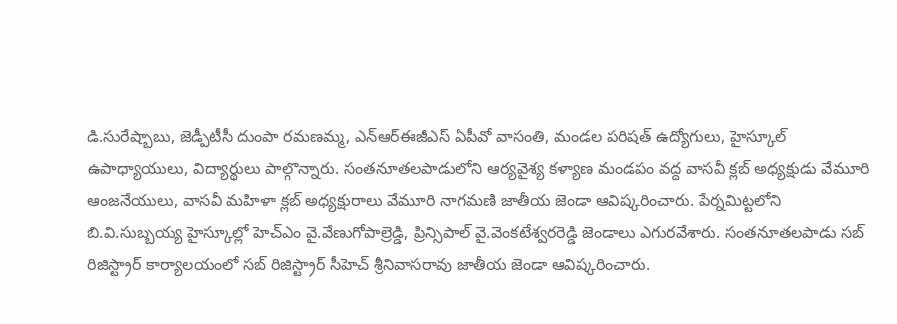డి.సురేష్బాబు, జెడ్పీటీసీ దుంపా రమణమ్మ, ఎన్ఆర్ఈజీఎస్ ఏపీవో వాసంతి, మండల పరిషత్ ఉద్యోగులు, హైస్కూల్ ఉపాధ్యాయులు, విద్యార్థులు పాల్గొన్నారు. సంతనూతలపాడులోని ఆర్యవైశ్య కళ్యాణ మండపం వద్ద వాసవీ క్లబ్ అధ్యక్షుడు వేమూరి ఆంజనేయులు, వాసవీ మహిళా క్లబ్ అధ్యక్షురాలు వేమూరి నాగమణి జాతీయ జెండా ఆవిష్కరించారు. పేర్నమిట్టలోని బి.వి.సుబ్బయ్య హైస్కూల్లో హెచ్ఎం వై.వేణుగోపాల్రెడ్డి, ప్రిన్సిపాల్ వై.వెంకటేశ్వరరెడ్డి జెండాలు ఎగురవేశారు. సంతనూతలపాడు సబ్ రిజిస్ట్రార్ కార్యాలయంలో సబ్ రిజిస్ట్రార్ సీహెచ్ శ్రీనివాసరావు జాతీయ జెండా ఆవిష్కరించారు.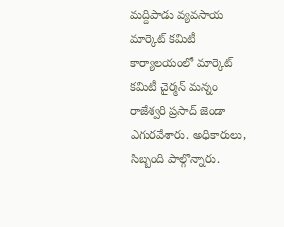మద్దిపాడు వ్యవసాయ మార్కెట్ కమిటీ కార్యాలయంలో మార్కెట్ కమిటీ చైర్మన్ మన్నం రాజేశ్వరి ప్రసాద్ జెండా ఎగురవేశారు. అధికారులు, సిబ్బంది పాల్గొన్నారు.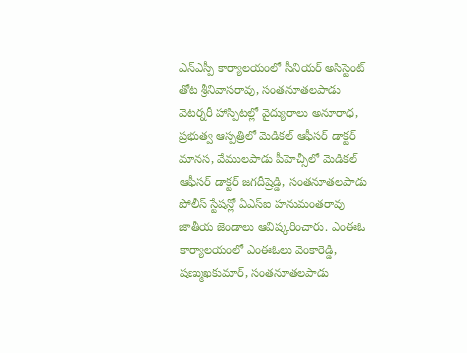ఎన్ఎస్పీ కార్యాలయంలో సీనియర్ అసిస్టెంట్ తోట శ్రీనివాసరావు, సంతనూతలపాడు వెటర్నరీ హాస్పిటల్లో వైద్యురాలు అనూరాధ, ప్రభుత్వ ఆస్పత్రిలో మెడికల్ ఆఫీసర్ డాక్టర్ మానస, వేములపాడు పీహెచ్సీలో మెడికల్ ఆఫీసర్ డాక్టర్ జగదీష్రెడ్డి, సంతనూతలపాడు పోలీస్ స్టేషన్లో ఏఎస్ఐ హనుమంతరావు జాతీయ జెండాలు ఆవిష్కరించారు. ఎంఈఓ కార్యాలయంలో ఎంఈఓలు వెంకారెడ్డి, షణ్ముఖకుమార్, సంతనూతలపాడు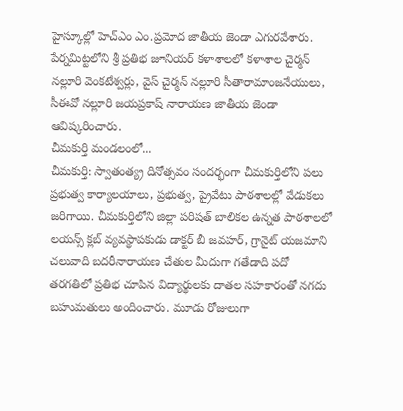హైస్కూల్లో హెచ్ఎం ఎం.ప్రమోద జాతీయ జెండా ఎగురవేశారు. పేర్నమిట్టలోని శ్రీ ప్రతిభ జూనియర్ కళాశాలలో కళాశాల చైర్మన్ నల్లూరి వెంకటేశ్వర్లు, వైస్ చైర్మన్ నల్లూరి సీతారామాంజనేయులు, సీఈవో నల్లూరి జయప్రకాష్ నారాయణ జాతీయ జెండా ఆవిష్కరించారు.
చీమకుర్తి మండలంలో...
చీమకుర్తి: స్వాతంత్య్ర దినోత్సవం సందర్భంగా చీమకుర్తిలోని పలు ప్రభుత్వ కార్యాలయాలు, ప్రభుత్వ, ప్రైవేటు పాఠశాలల్లో వేడుకలు జరిగాయి. చీమకుర్తిలోని జిల్లా పరిషత్ బాలికల ఉన్నత పాఠశాలలో లయన్స్ క్లబ్ వ్యవస్థాపకుడు డాక్టర్ బీ జవహర్, గ్రానైట్ యజమాని చలువాది బదరీనారాయణ చేతుల మీదుగా గతేడాది పదో తరగతిలో ప్రతిభ చూపిన విద్యార్థులకు దాతల సహకారంతో నగదు బహుమతులు అందించారు. మూడు రోజులుగా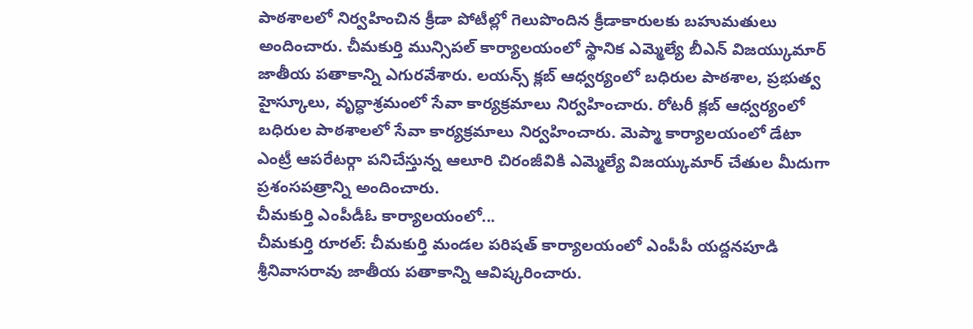పాఠశాలలో నిర్వహించిన క్రీడా పోటీల్లో గెలుపొందిన క్రీడాకారులకు బహుమతులు అందించారు. చీమకుర్తి మున్సిపల్ కార్యాలయంలో స్థానిక ఎమ్మెల్యే బీఎన్ విజయ్కుమార్ జాతీయ పతాకాన్ని ఎగురవేశారు. లయన్స్ క్లబ్ ఆధ్వర్యంలో బధిరుల పాఠశాల, ప్రభుత్వ హైస్కూలు, వృద్ధాశ్రమంలో సేవా కార్యక్రమాలు నిర్వహించారు. రోటరీ క్లబ్ ఆధ్వర్యంలో బధిరుల పాఠశాలలో సేవా కార్యక్రమాలు నిర్వహించారు. మెప్మా కార్యాలయంలో డేటా ఎంట్రీ ఆపరేటర్గా పనిచేస్తున్న ఆలూరి చిరంజీవికి ఎమ్మెల్యే విజయ్కుమార్ చేతుల మీదుగా ప్రశంసపత్రాన్ని అందించారు.
చీమకుర్తి ఎంపీడీఓ కార్యాలయంలో...
చీమకుర్తి రూరల్: చీమకుర్తి మండల పరిషత్ కార్యాలయంలో ఎంపీపీ యద్దనపూడి శ్రీనివాసరావు జాతీయ పతాకాన్ని ఆవిష్కరించారు.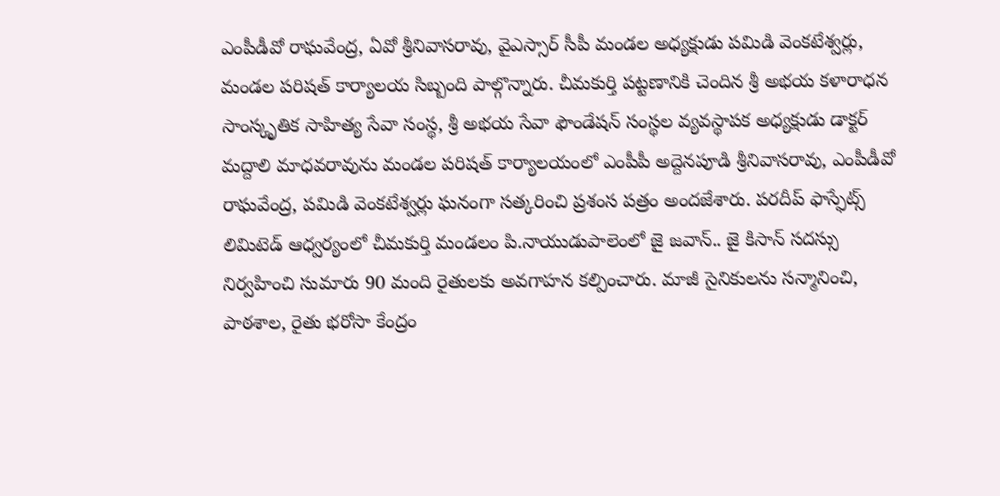ఎంపీడీవో రాఘవేంద్ర, ఏవో శ్రీనివాసరావు, వైఎస్సార్ సీపీ మండల అధ్యక్షుడు పమిడి వెంకటేశ్వర్లు, మండల పరిషత్ కార్యాలయ సిబ్బంది పాల్గొన్నారు. చీమకుర్తి పట్టణానికి చెందిన శ్రీ అభయ కళారాధన సాంస్కృతిక సాహిత్య సేవా సంస్థ, శ్రీ అభయ సేవా ఫౌండేషన్ సంస్థల వ్యవస్థాపక అధ్యక్షుడు డాక్టర్ మద్దాలి మాధవరావును మండల పరిషత్ కార్యాలయంలో ఎంపీపీ అద్దెనపూడి శ్రీనివాసరావు, ఎంపీడీవో రాఘవేంద్ర, పమిడి వెంకటేశ్వర్లు ఘనంగా సత్కరించి ప్రశంస పత్రం అందజేశారు. పరదీప్ ఫాస్ఫేట్స్ లిమిటెడ్ ఆధ్వర్యంలో చీమకుర్తి మండలం పి.నాయుడుపాలెంలో జై జవాన్.. జై కిసాన్ సదస్సు నిర్వహించి సుమారు 90 మంది రైతులకు అవగాహన కల్పించారు. మాజీ సైనికులను సన్మానించి, పాఠశాల, రైతు భరోసా కేంద్రం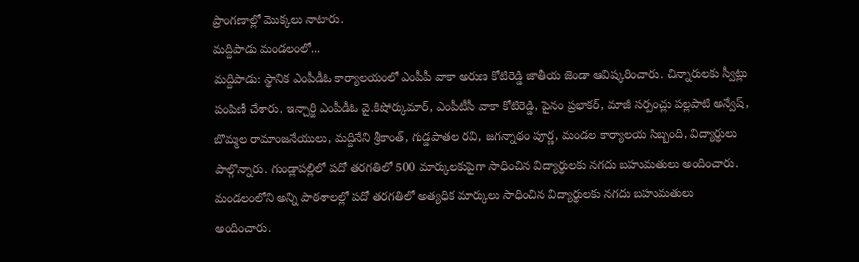ప్రాంగణాల్లో మొక్కలు నాటారు.
మద్దిపాడు మండలంలో...
మద్దిపాడు: స్థానిక ఎంపీడీఓ కార్యాలయంలో ఎంపీపీ వాకా అరుణ కోటిరెడ్డి జాతీయ జెండా ఆవిష్కరించారు. చిన్నారులకు స్వీట్లు పంపిణీ చేశారు. ఇన్చార్జి ఎంపీడీఓ వై.కిషోర్కుమార్, ఎంపీటీసీ వాకా కోటిరెడ్డి, పైనం ప్రభాకర్, మాజీ సర్పంచ్లు పల్లపాటి అన్వేష్, బొమ్మల రామాంజనేయులు, మద్దినేని శ్రీకాంత్, గుడ్డపాతల రవి, జగన్నాథం పూర్ణ, మండల కార్యాలయ సిబ్బంది, విద్యార్థులు పాల్గొన్నారు. గుండ్లాపల్లిలో పదో తరగతిలో 500 మార్కులకుపైగా సాధించిన విద్యార్థులకు నగదు బహుమతులు అందించారు. మండలంలోని అన్ని పాఠశాలల్లో పదో తరగతిలో అత్యధిక మార్కులు సాధించిన విద్యార్థులకు నగదు బహుమతులు అందించారు.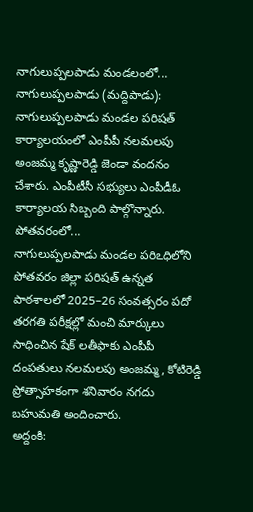నాగులుప్పలపాడు మండలంలో...
నాగులుప్పలపాడు (మద్దిపాడు): నాగులుప్పలపాడు మండల పరిషత్ కార్యాలయంలో ఎంపీపీ నలమలపు అంజమ్మ కృష్ణారెడ్డి జెండా వందనం చేశారు. ఎంపీటీసీ సభ్యులు ఎంపీడీఓ కార్యాలయ సిబ్బంది పాల్గొన్నారు.
పోతవరంలో...
నాగులుప్పలపాడు మండల పరిఽధిలోని పోతవరం జిల్లా పరిషత్ ఉన్నత పాఠశాలలో 2025–26 సంవత్సరం పదో తరగతి పరీక్షల్లో మంచి మార్కులు సాధించిన షేక్ లతీఫాకు ఎంపీపీ దంపతులు నలమలపు అంజమ్మ, కోటిరెడ్డి ప్రోత్సాహకంగా శనివారం నగదు బహుమతి అందించారు.
అద్దంకి: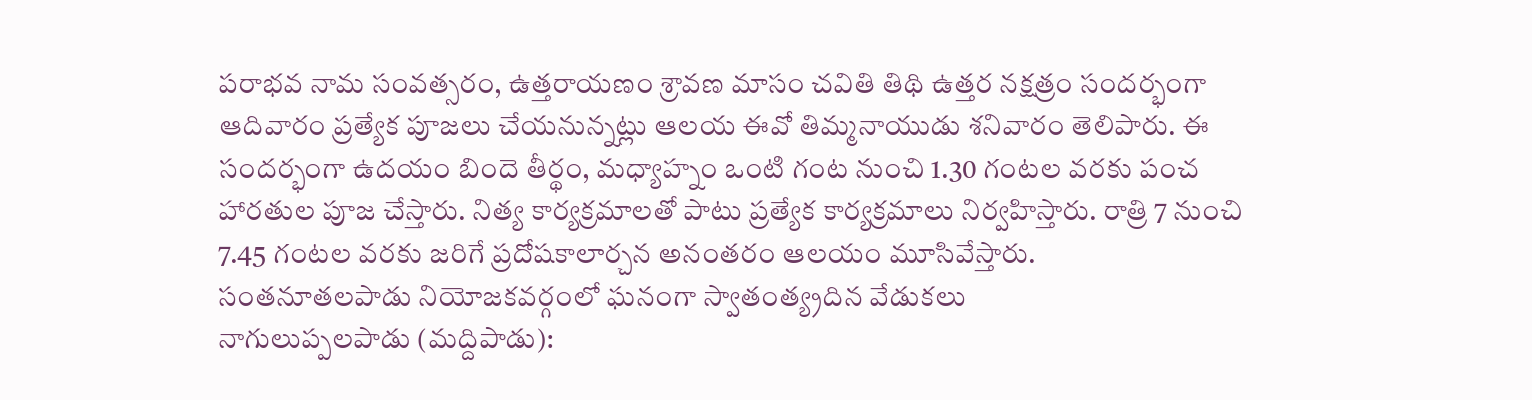పరాభవ నామ సంవత్సరం, ఉత్తరాయణం శ్రావణ మాసం చవితి తిథి ఉత్తర నక్షత్రం సందర్భంగా ఆదివారం ప్రత్యేక పూజలు చేయనున్నట్లు ఆలయ ఈవో తిమ్మనాయుడు శనివారం తెలిపారు. ఈ సందర్భంగా ఉదయం బిందె తీర్థం, మధ్యాహ్నం ఒంటి గంట నుంచి 1.30 గంటల వరకు పంచ హారతుల పూజ చేస్తారు. నిత్య కార్యక్రమాలతో పాటు ప్రత్యేక కార్యక్రమాలు నిర్వహిస్తారు. రాత్రి 7 నుంచి 7.45 గంటల వరకు జరిగే ప్రదోషకాలార్చన అనంతరం ఆలయం మూసివేస్తారు.
సంతనూతలపాడు నియోజకవర్గంలో ఘనంగా స్వాతంత్య్రదిన వేడుకలు
నాగులుప్పలపాడు (మద్దిపాడు):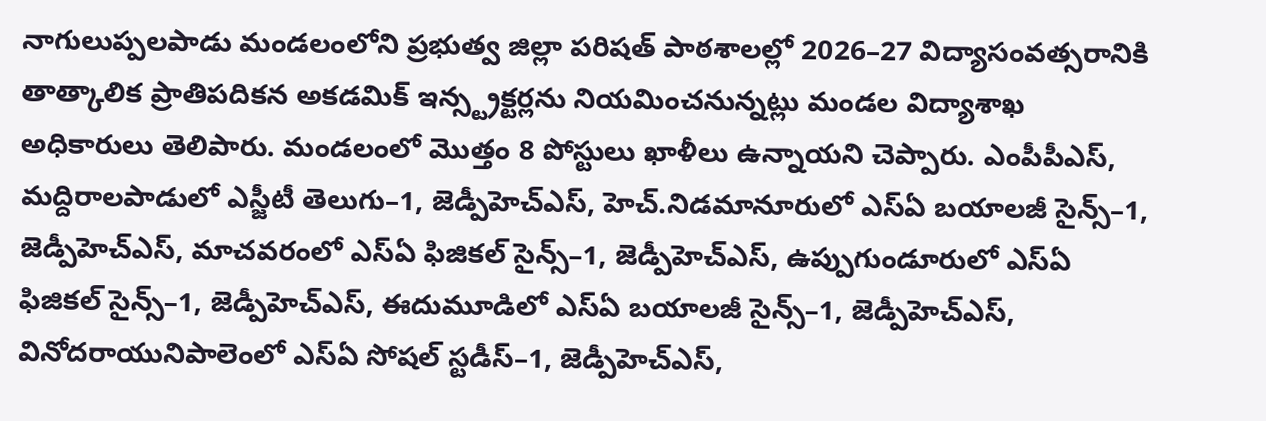నాగులుప్పలపాడు మండలంలోని ప్రభుత్వ జిల్లా పరిషత్ పాఠశాలల్లో 2026–27 విద్యాసంవత్సరానికి తాత్కాలిక ప్రాతిపదికన అకడమిక్ ఇన్స్ట్రక్టర్లను నియమించనున్నట్లు మండల విద్యాశాఖ అధికారులు తెలిపారు. మండలంలో మొత్తం 8 పోస్టులు ఖాళీలు ఉన్నాయని చెప్పారు. ఎంపీపీఎస్, మద్దిరాలపాడులో ఎస్జీటీ తెలుగు–1, జెడ్పీహెచ్ఎస్, హెచ్.నిడమానూరులో ఎస్ఏ బయాలజీ సైన్స్–1, జెడ్పీహెచ్ఎస్, మాచవరంలో ఎస్ఏ ఫిజికల్ సైన్స్–1, జెడ్పీహెచ్ఎస్, ఉప్పుగుండూరులో ఎస్ఏ ఫిజికల్ సైన్స్–1, జెడ్పీహెచ్ఎస్, ఈదుమూడిలో ఎస్ఏ బయాలజీ సైన్స్–1, జెడ్పీహెచ్ఎస్, వినోదరాయునిపాలెంలో ఎస్ఏ సోషల్ స్టడీస్–1, జెడ్పీహెచ్ఎస్,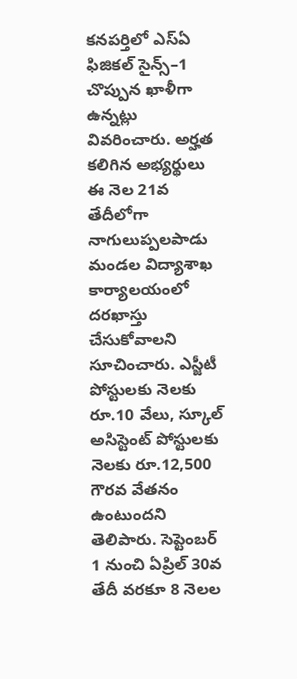కనపర్తిలో ఎస్ఏ ఫిజికల్ సైన్స్–1 చొప్పున ఖాళీగా ఉన్నట్లు వివరించారు. అర్హత కలిగిన అభ్యర్థులు ఈ నెల 21వ తేదీలోగా నాగులుప్పలపాడు మండల విద్యాశాఖ కార్యాలయంలో దరఖాస్తు చేసుకోవాలని సూచించారు. ఎస్జీటీ పోస్టులకు నెలకు రూ.10 వేలు, స్కూల్ అసిస్టెంట్ పోస్టులకు నెలకు రూ.12,500 గౌరవ వేతనం ఉంటుందని తెలిపారు. సెప్టెంబర్ 1 నుంచి ఏప్రిల్ 30వ తేదీ వరకూ 8 నెలల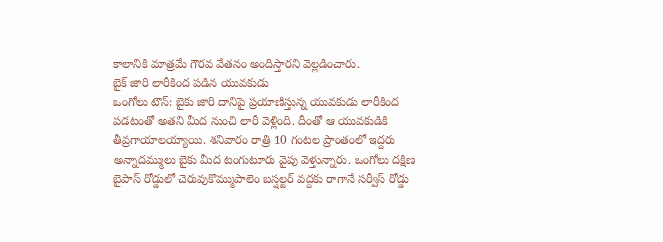కాలానికి మాత్రమే గౌరవ వేతనం అందిస్తారని వెల్లడించారు.
బైక్ జారి లారీకింద పడిన యువకుడు
ఒంగోలు టౌన్: బైకు జారి దానిపై ప్రయాణిస్తున్న యువకుడు లారీకింద పడటంతో అతని మీద నుంచి లారీ వెళ్లింది. దీంతో ఆ యువకుడికి తీవ్రగాయాలయ్యాయి. శనివారం రాత్రి 10 గంటల ప్రాంతంలో ఇద్దరు అన్నాదమ్ములు బైకు మీద టంగుటూరు వైపు వెళ్తున్నారు. ఒంగోలు దక్షిణ బైపాస్ రోడ్డులో చెరువుకొమ్ముపాలెం బస్షల్టర్ వద్దకు రాగానే సర్వీస్ రోడ్డు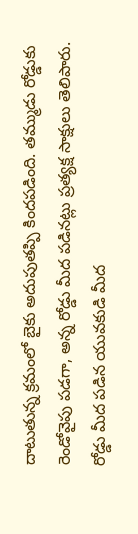దాటుతున్న క్రమంలో బైకు అదుపుతప్పి కిందపడింది. తమ్ముడు రోడ్డుకు రెండోవైపు పడగా, అన్న రోడ్డు మీద పడినట్లు ప్రత్యక్ష సాక్షులు తెలిపారు. రోడ్డు మీద పడిన యువకుడి మీద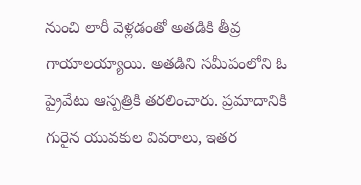నుంచి లారీ వెళ్లడంతో అతడికి తీవ్ర గాయాలయ్యాయి. అతడిని సమీపంలోని ఓ ప్రైవేటు ఆస్పత్రికి తరలించారు. ప్రమాదానికి గురైన యువకుల వివరాలు, ఇతర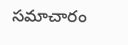సమాచారం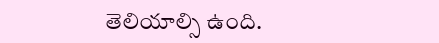తెలియాల్సి ఉంది.